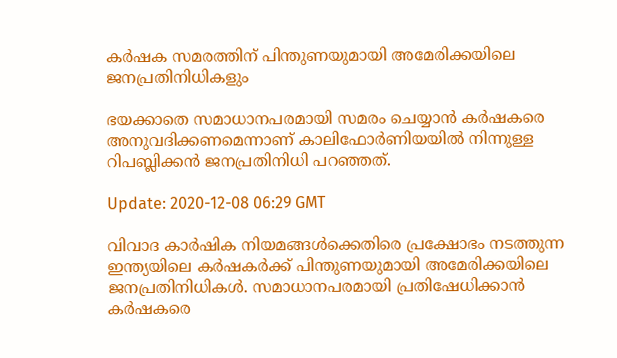കര്‍ഷക സമരത്തിന് പിന്തുണയുമായി അമേരിക്കയിലെ ജനപ്രതിനിധികളും

ഭയക്കാതെ സമാധാനപരമായി സമരം ചെയ്യാന്‍ കര്‍ഷകരെ അനുവദിക്കണമെന്നാണ് കാലിഫോര്‍ണിയയില്‍ നിന്നുള്ള റിപബ്ലിക്കന്‍ ജനപ്രതിനിധി പറഞ്ഞത്.

Update: 2020-12-08 06:29 GMT

വിവാദ കാർഷിക നിയമങ്ങൾക്കെതിരെ പ്രക്ഷോഭം നടത്തുന്ന ഇന്ത്യയിലെ കര്‍ഷകര്‍ക്ക് പിന്തുണയുമായി അമേരിക്കയിലെ ജനപ്രതിനിധികള്‍. സമാധാനപരമായി പ്രതിഷേധിക്കാന്‍ കര്‍ഷകരെ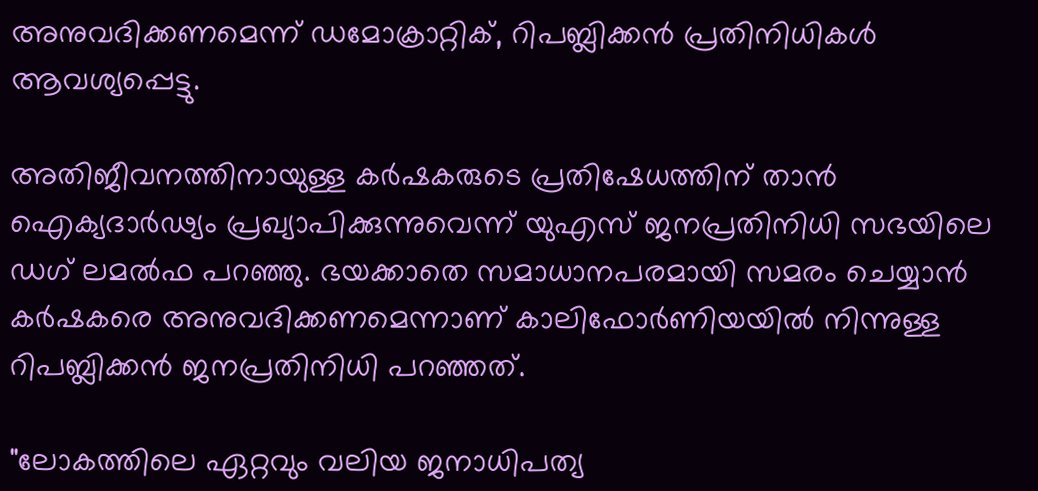അനുവദിക്കണമെന്ന് ഡമോക്രാറ്റിക്, റിപബ്ലിക്കന്‍ പ്രതിനിധികള്‍ ആവശ്യപ്പെട്ടു.

അതിജീവനത്തിനായുള്ള കര്‍ഷകരുടെ പ്രതിഷേധത്തിന് താന്‍ ഐക്യദാര്‍ഢ്യം പ്രഖ്യാപിക്കുന്നുവെന്ന് യുഎസ് ജനപ്രതിനിധി സഭയിലെ ഡഗ് ലമല്‍ഫ പറഞ്ഞു. ഭയക്കാതെ സമാധാനപരമായി സമരം ചെയ്യാന്‍ കര്‍ഷകരെ അനുവദിക്കണമെന്നാണ് കാലിഫോര്‍ണിയയില്‍ നിന്നുള്ള റിപബ്ലിക്കന്‍ ജനപ്രതിനിധി പറഞ്ഞത്.

"ലോകത്തിലെ ഏറ്റവും വലിയ ജനാധിപത്യ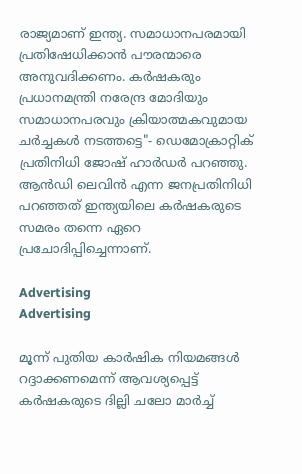രാജ്യമാണ് ഇന്ത്യ. സമാധാനപരമായി പ്രതിഷേധിക്കാന്‍ പൗരന്മാരെ അനുവദിക്കണം. കര്‍ഷകരും പ്രധാനമന്ത്രി നരേന്ദ്ര മോദിയും സമാധാനപരവും ക്രിയാത്മകവുമായ ചർച്ചകൾ നടത്തട്ടെ"- ഡെമോക്രാറ്റിക് പ്രതിനിധി ജോഷ് ഹാർഡർ പറഞ്ഞു. ആന്‍ഡി ലെവിന്‍ എന്ന ജനപ്രതിനിധി പറഞ്ഞത് ഇന്ത്യയിലെ കര്‍ഷകരുടെ സമരം തന്നെ ഏറെ പ്രചോദിപ്പിച്ചെന്നാണ്.

Advertising
Advertising

മൂന്ന് പുതിയ കാര്‍ഷിക നിയമങ്ങള്‍ റദ്ദാക്കണമെന്ന് ആവശ്യപ്പെട്ട് കര്‍ഷകരുടെ ദില്ലി ചലോ മാര്‍ച്ച്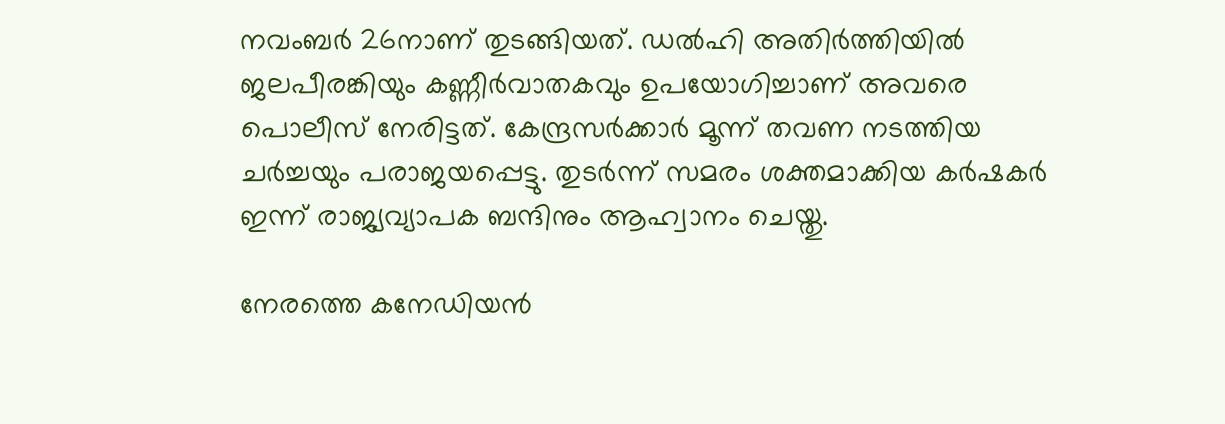നവംബര്‍ 26നാണ് തുടങ്ങിയത്. ഡല്‍ഹി അതിര്‍ത്തിയില്‍ ജലപീരങ്കിയും കണ്ണീര്‍വാതകവും ഉപയോഗിച്ചാണ് അവരെ പൊലീസ് നേരിട്ടത്. കേന്ദ്രസര്‍ക്കാര്‍ മൂന്ന് തവണ നടത്തിയ ചര്‍ച്ചയും പരാജയപ്പെട്ടു. തുടര്‍ന്ന് സമരം ശക്തമാക്കിയ കര്‍ഷകര്‍ ഇന്ന് രാജ്യവ്യാപക ബന്ദിനും ആഹ്വാനം ചെയ്തു.

നേരത്തെ കനേഡിയന്‍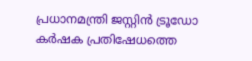പ്രധാനമന്ത്രി ജസ്റ്റിന്‍ ട്രൂഡോ കര്‍ഷക പ്രതിഷേധത്തെ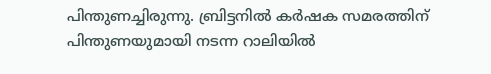പിന്തുണച്ചിരുന്നു. ബ്രിട്ടനില്‍ കര്‍ഷക സമരത്തിന് പിന്തുണയുമായി നടന്ന റാലിയില്‍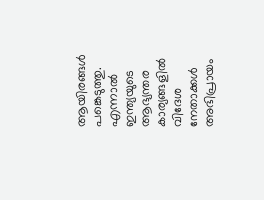ആയിരങ്ങള്‍ പങ്കെടുത്തു. എന്നാല്‍ ഇന്ത്യയുടെ ആഭ്യന്തര കാര്യങ്ങളില്‍ വിദേശ നേതാക്കള്‍ അഭിപ്രായം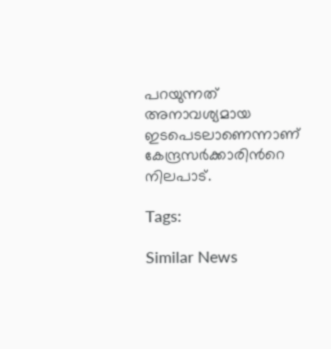പറയുന്നത് അനാവശ്യമായ ഇടപെടലാണെന്നാണ് കേന്ദ്രസര്‍ക്കാരിന്‍റെ നിലപാട്.

Tags:

Similar News